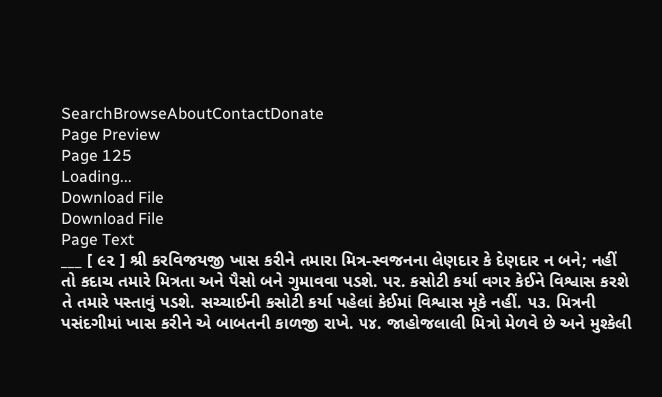SearchBrowseAboutContactDonate
Page Preview
Page 125
Loading...
Download File
Download File
Page Text
___ [ ૯૨ ] શ્રી કરવિજયજી ખાસ કરીને તમારા મિત્ર-સ્વજનના લેણદાર કે દેણદાર ન બને; નહીં તો કદાચ તમારે મિત્રતા અને પૈસો બને ગુમાવવા પડશે. પર. કસોટી કર્યા વગર કેઈને વિશ્વાસ કરશે તે તમારે પસ્તાવું પડશે. સચ્ચાઈની કસોટી કર્યા પહેલાં કેઈમાં વિશ્વાસ મૂકે નહીં. ૫૩. મિત્રની પસંદગીમાં ખાસ કરીને એ બાબતની કાળજી રાખે. ૫૪. જાહોજલાલી મિત્રો મેળવે છે અને મુશ્કેલી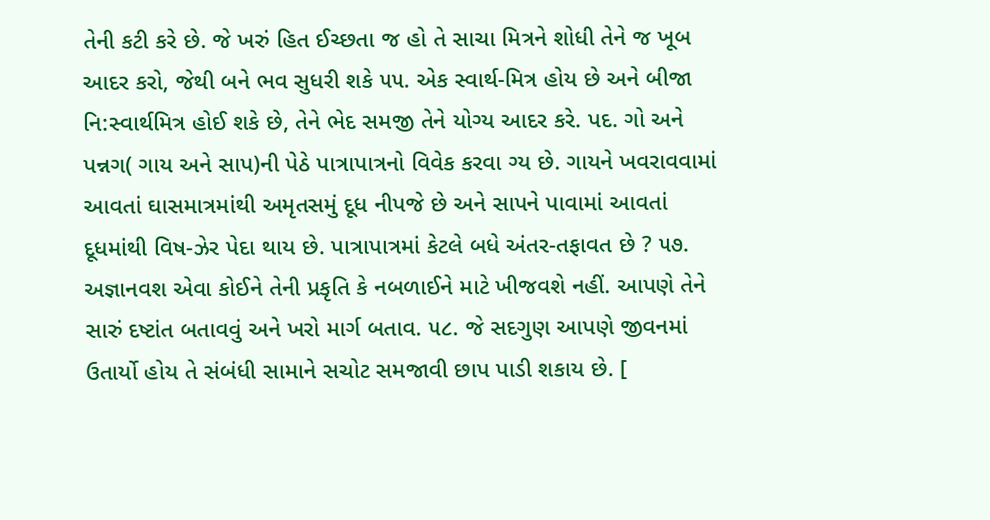તેની કટી કરે છે. જે ખરું હિત ઈચ્છતા જ હો તે સાચા મિત્રને શોધી તેને જ ખૂબ આદર કરો, જેથી બને ભવ સુધરી શકે ૫૫. એક સ્વાર્થ-મિત્ર હોય છે અને બીજા નિ:સ્વાર્થમિત્ર હોઈ શકે છે, તેને ભેદ સમજી તેને યોગ્ય આદર કરે. પદ. ગો અને પન્નગ( ગાય અને સાપ)ની પેઠે પાત્રાપાત્રનો વિવેક કરવા ગ્ય છે. ગાયને ખવરાવવામાં આવતાં ઘાસમાત્રમાંથી અમૃતસમું દૂધ નીપજે છે અને સાપને પાવામાં આવતાં દૂધમાંથી વિષ-ઝેર પેદા થાય છે. પાત્રાપાત્રમાં કેટલે બધે અંતર-તફાવત છે ? ૫૭. અજ્ઞાનવશ એવા કોઈને તેની પ્રકૃતિ કે નબળાઈને માટે ખીજવશે નહીં. આપણે તેને સારું દષ્ટાંત બતાવવું અને ખરો માર્ગ બતાવ. ૫૮. જે સદગુણ આપણે જીવનમાં ઉતાર્યો હોય તે સંબંધી સામાને સચોટ સમજાવી છાપ પાડી શકાય છે. [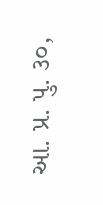આ. પ્ર. પુ. ૩૦,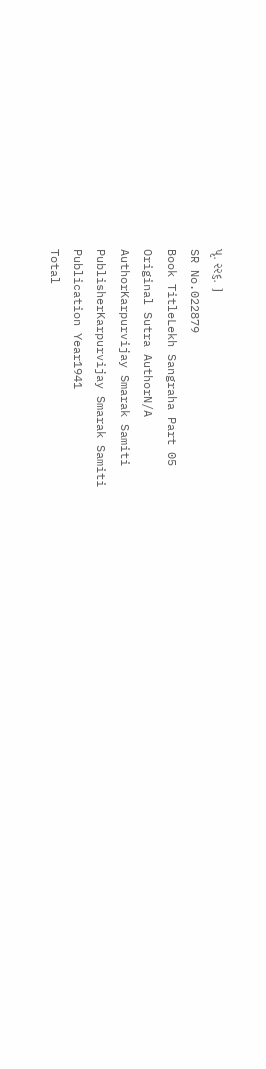પૃ. ૨૨૬. ]
SR No.022879
Book TitleLekh Sangraha Part 05
Original Sutra AuthorN/A
AuthorKarpurvijay Smarak Samiti
PublisherKarpurvijay Smarak Samiti
Publication Year1941
Total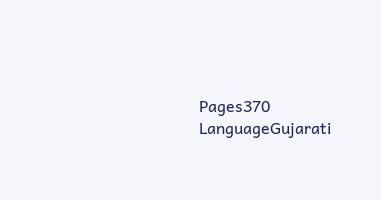Pages370
LanguageGujarati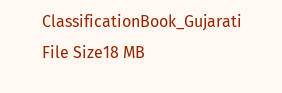ClassificationBook_Gujarati
File Size18 MB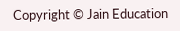Copyright © Jain Education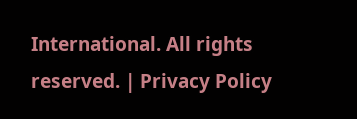International. All rights reserved. | Privacy Policy